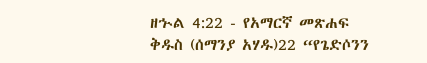ዘኍል 4:22 - የአማርኛ መጽሐፍ ቅዱስ (ሰማንያ አሃዱ)22 “የጌድሶንን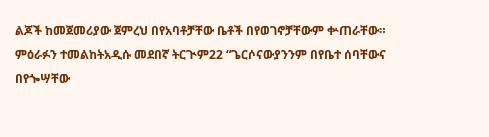ልጆች ከመጀመሪያው ጀምረህ በየአባቶቻቸው ቤቶች በየወገኖቻቸውም ቍጠራቸው። ምዕራፉን ተመልከትአዲሱ መደበኛ ትርጒም22 “ጌርሶናውያንንም በየቤተ ሰባቸውና በየጐሣቸው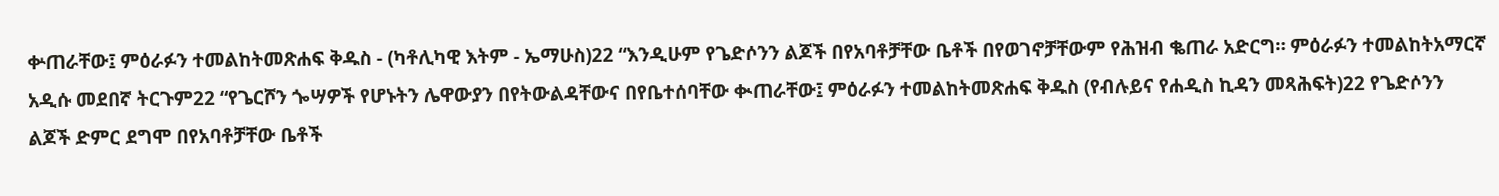ቍጠራቸው፤ ምዕራፉን ተመልከትመጽሐፍ ቅዱስ - (ካቶሊካዊ እትም - ኤማሁስ)22 “እንዲሁም የጌድሶንን ልጆች በየአባቶቻቸው ቤቶች በየወገኖቻቸውም የሕዝብ ቈጠራ አድርግ። ምዕራፉን ተመልከትአማርኛ አዲሱ መደበኛ ትርጉም22 “የጌርሾን ጐሣዎች የሆኑትን ሌዋውያን በየትውልዳቸውና በየቤተሰባቸው ቊጠራቸው፤ ምዕራፉን ተመልከትመጽሐፍ ቅዱስ (የብሉይና የሐዲስ ኪዳን መጻሕፍት)22 የጌድሶንን ልጆች ድምር ደግሞ በየአባቶቻቸው ቤቶች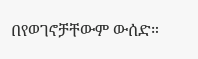በየወገኖቻቸውም ውሰድ።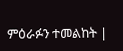ምዕራፉን ተመልከት |